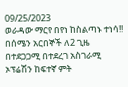09/25/2023
ወራዳው ማርየ በየነ ከስልጣኑ ተነሳ!!
በሰሜን አርበኞች ለ2 ጊዜ በተደጋጋሚ በተደረገ አስገራሚ ኦፕሬሽን ከፍተኛ ምት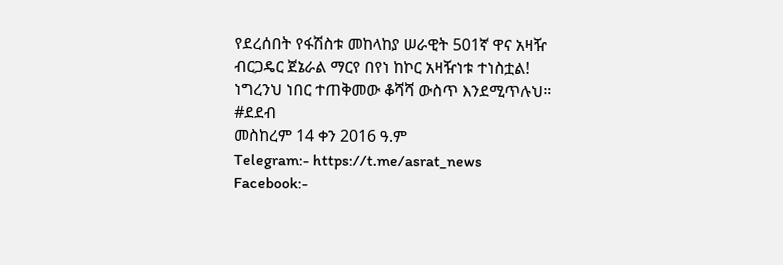የደረሰበት የፋሽስቱ መከላከያ ሠራዊት 501ኛ ዋና አዛዥ ብርጋዴር ጀኔራል ማርየ በየነ ከኮር አዛዥነቱ ተነስቷል!
ነግረንህ ነበር ተጠቅመው ቆሻሻ ውስጥ እንደሚጥሉህ። #ደደብ
መስከረም 14 ቀን 2016 ዓ.ም
Telegram:- https://t.me/asrat_news
Facebook:-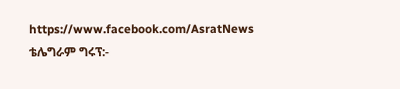https://www.facebook.com/AsratNews
ቴሌግራም ግሩፕ:-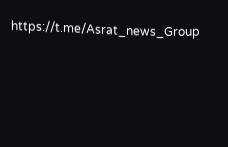https://t.me/Asrat_news_Group